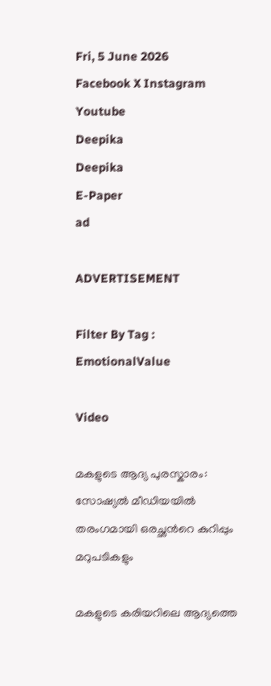Fri, 5 June 2026
Facebook X Instagram Youtube
Deepika
Deepika
E-Paper
ad

ADVERTISEMENT

Filter By Tag : EmotionalValue

Video

മകളുടെ ആദ്യ പുരസ്കാരം: സോഷ്യൽ മീഡിയയിൽ തരംഗമായി ഒരച്ഛന്‍റെ കുറിപ്പും മറുപടികളും

മകളുടെ കരിയറിലെ ആദ്യത്തെ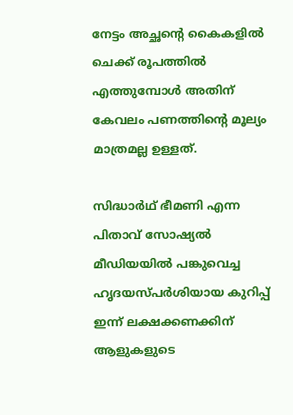നേട്ടം അച്ഛന്‍റെ കൈകളിൽ ചെക്ക് രൂപത്തിൽ എത്തുമ്പോൾ അതിന് കേവലം പണത്തിന്‍റെ മൂല്യം മാത്രമല്ല ഉള്ളത്.

സിദ്ധാർഥ് ഭീമണി എന്ന പിതാവ് സോഷ്യൽ മീഡിയയിൽ പങ്കുവെച്ച ഹൃദയസ്പർശിയായ കുറിപ്പ് ഇന്ന് ലക്ഷക്കണക്കിന് ആളുകളുടെ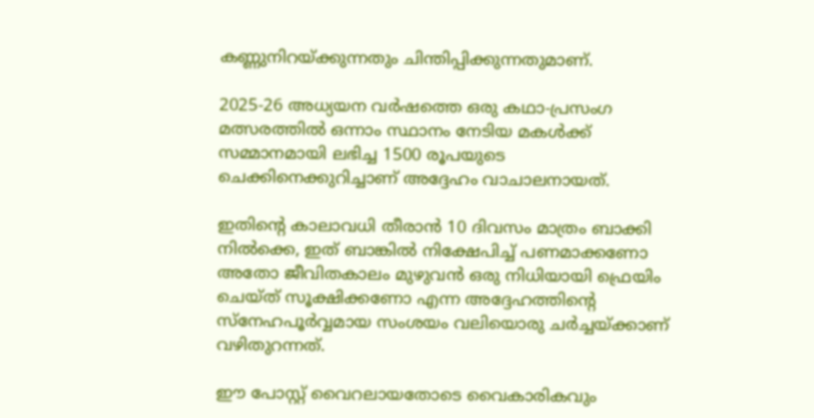കണ്ണുനിറയ്ക്കുന്നതും ചിന്തിപ്പിക്കുന്നതുമാണ്.

2025-26 അധ്യയന വർഷത്തെ ഒരു കഥാ-പ്രസംഗ മത്സരത്തിൽ ഒന്നാം സ്ഥാനം നേടിയ മകൾക്ക് സമ്മാനമായി ലഭിച്ച 1500 രൂപയുടെ ചെക്കിനെക്കുറിച്ചാണ് അദ്ദേഹം വാചാലനായത്.

ഇതിന്‍റെ കാലാവധി തീരാൻ 10 ദിവസം മാത്രം ബാക്കി നിൽക്കെ, ഇത് ബാങ്കിൽ നിക്ഷേപിച്ച് പണമാക്കണോ അതോ ജീവിതകാലം മുഴുവൻ ഒരു നിധിയായി ഫ്രെയിം ചെയ്ത് സൂക്ഷിക്കണോ എന്ന അദ്ദേഹത്തിന്‍റെ സ്നേഹപൂർവ്വമായ സംശയം വലിയൊരു ചർച്ചയ്ക്കാണ് വഴിതുറന്നത്.

ഈ പോസ്റ്റ് വൈറലായതോടെ വൈകാരികവും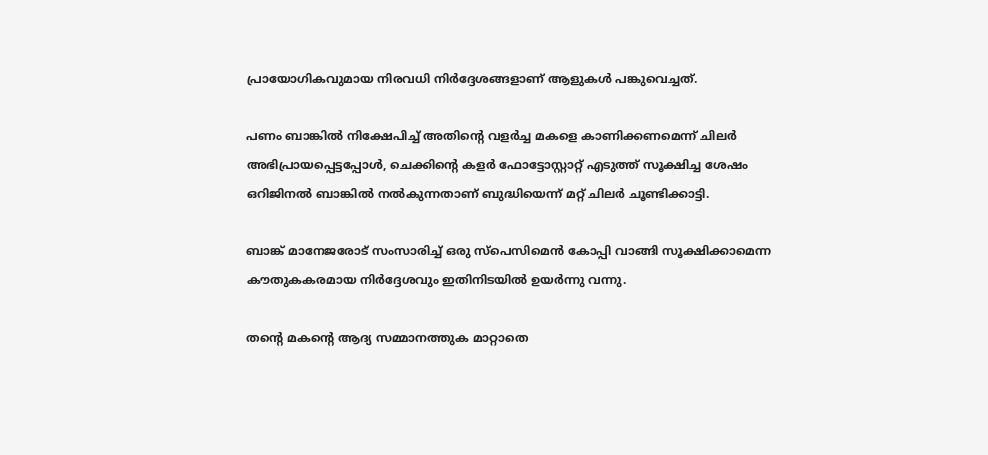പ്രായോഗികവുമായ നിരവധി നിർദ്ദേശങ്ങളാണ് ആളുകൾ പങ്കുവെച്ചത്.

പണം ബാങ്കിൽ നിക്ഷേപിച്ച് അതിന്‍റെ വളർച്ച മകളെ കാണിക്കണമെന്ന് ചിലർ അഭിപ്രായപ്പെട്ടപ്പോൾ, ചെക്കിന്‍റെ കളർ ഫോട്ടോസ്റ്റാറ്റ് എടുത്ത് സൂക്ഷിച്ച ശേഷം ഒറിജിനൽ ബാങ്കിൽ നൽകുന്നതാണ് ബുദ്ധിയെന്ന് മറ്റ് ചിലർ ചൂണ്ടിക്കാട്ടി.

ബാങ്ക് മാനേജരോട് സംസാരിച്ച് ഒരു സ്പെസിമെൻ കോപ്പി വാങ്ങി സൂക്ഷിക്കാമെന്ന കൗതുകകരമായ നിർദ്ദേശവും ഇതിനിടയിൽ ഉയർന്നു വന്നു.

തന്‍റെ മകന്‍റെ ആദ്യ സമ്മാനത്തുക മാറ്റാതെ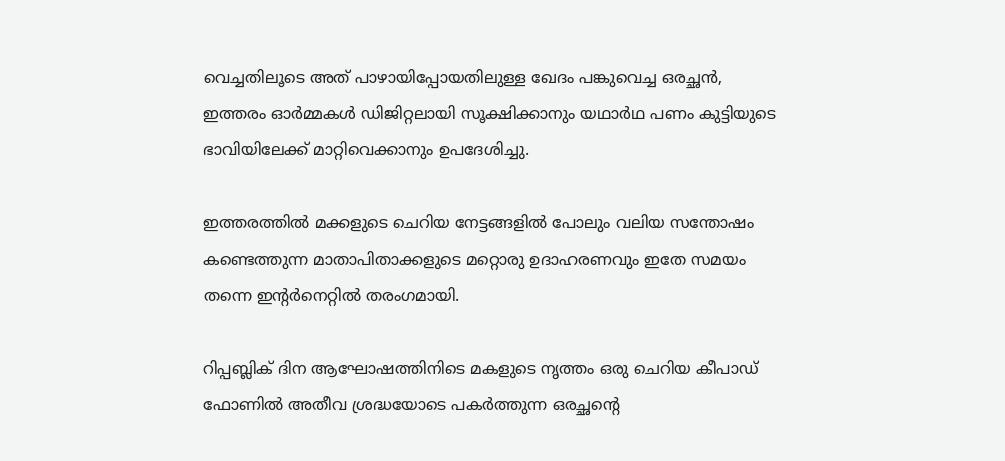വെച്ചതിലൂടെ അത് പാഴായിപ്പോയതിലുള്ള ഖേദം പങ്കുവെച്ച ഒരച്ഛൻ, ഇത്തരം ഓർമ്മകൾ ഡിജിറ്റലായി സൂക്ഷിക്കാനും യഥാർഥ പണം കുട്ടിയുടെ ഭാവിയിലേക്ക് മാറ്റിവെക്കാനും ഉപദേശിച്ചു.

ഇത്തരത്തിൽ മക്കളുടെ ചെറിയ നേട്ടങ്ങളിൽ പോലും വലിയ സന്തോഷം കണ്ടെത്തുന്ന മാതാപിതാക്കളുടെ മറ്റൊരു ഉദാഹരണവും ഇതേ സമയം തന്നെ ഇന്‍റർനെറ്റിൽ തരംഗമായി.

റിപ്പബ്ലിക് ദിന ആഘോഷത്തിനിടെ മകളുടെ നൃത്തം ഒരു ചെറിയ കീപാഡ് ഫോണിൽ അതീവ ശ്രദ്ധയോടെ പകർത്തുന്ന ഒരച്ഛന്‍റെ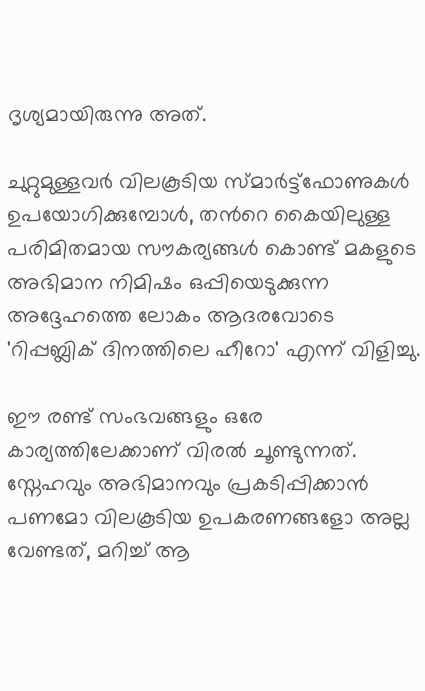ദൃശ്യമായിരുന്നു അത്.

ചുറ്റുമുള്ളവർ വിലകൂടിയ സ്മാർട്ട്ഫോണുകൾ ഉപയോഗിക്കുമ്പോൾ, തന്‍റെ കൈയിലുള്ള പരിമിതമായ സൗകര്യങ്ങൾ കൊണ്ട് മകളുടെ അഭിമാന നിമിഷം ഒപ്പിയെടുക്കുന്ന അദ്ദേഹത്തെ ലോകം ആദരവോടെ 'റിപ്പബ്ലിക് ദിനത്തിലെ ഹീറോ' എന്ന് വിളിച്ചു.

ഈ രണ്ട് സംഭവങ്ങളും ഒരേ കാര്യത്തിലേക്കാണ് വിരൽ ചൂണ്ടുന്നത്. സ്നേഹവും അഭിമാനവും പ്രകടിപ്പിക്കാൻ പണമോ വിലകൂടിയ ഉപകരണങ്ങളോ അല്ല വേണ്ടത്, മറിച്ച് ആ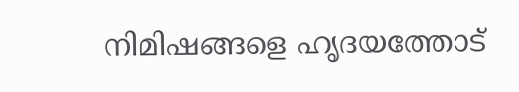നിമിഷങ്ങളെ ഹൃദയത്തോട്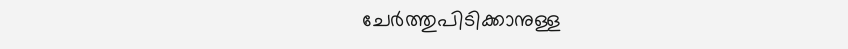ചേർത്തുപിടിക്കാനുള്ള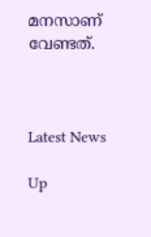മനസാണ് വേണ്ടത്.



Latest News

Up